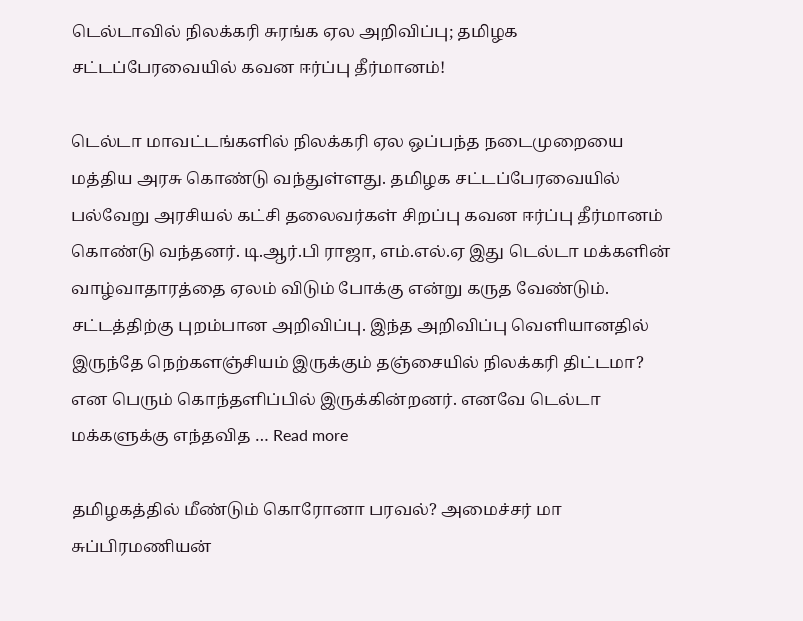டெல்டாவில் நிலக்கரி சுரங்க ஏல அறிவிப்பு; தமிழக சட்டப்பேரவையில் கவன ஈர்ப்பு தீர்மானம்!

டெல்டா மாவட்டங்களில் நிலக்கரி ஏல ஒப்பந்த நடைமுறையை மத்திய அரசு கொண்டு வந்துள்ளது. தமிழக சட்டப்பேரவையில் பல்வேறு அரசியல் கட்சி தலைவர்கள் சிறப்பு கவன ஈர்ப்பு தீர்மானம் கொண்டு வந்தனர். டி.ஆர்.பி ராஜா, எம்.எல்.ஏ இது டெல்டா மக்களின் வாழ்வாதாரத்தை ஏலம் விடும் போக்கு என்று கருத வேண்டும். சட்டத்திற்கு புறம்பான அறிவிப்பு. இந்த அறிவிப்பு வெளியானதில் இருந்தே நெற்களஞ்சியம் இருக்கும் தஞ்சையில் நிலக்கரி திட்டமா? என பெரும் கொந்தளிப்பில் இருக்கின்றனர். எனவே டெல்டா மக்களுக்கு எந்தவித … Read more

தமிழகத்தில் மீண்டும் கொரோனா பரவல்? அமைச்சர் மா சுப்பிரமணியன்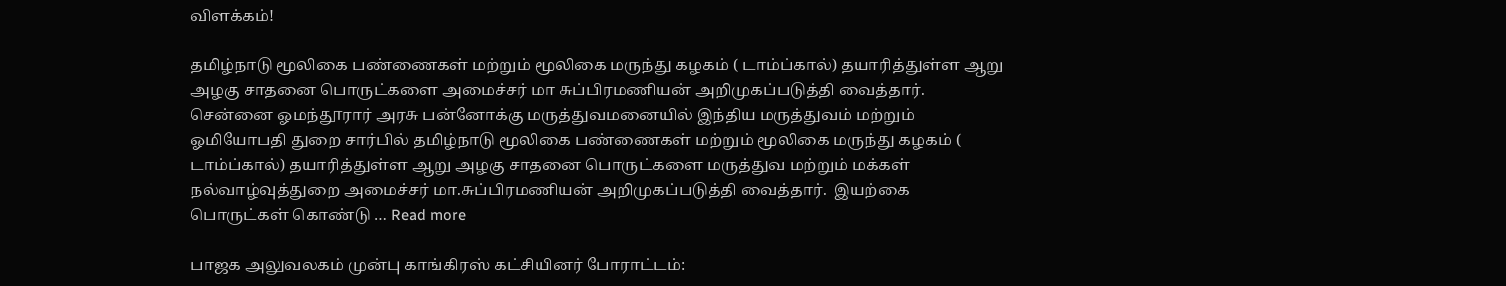விளக்கம்!

தமிழ்நாடு மூலிகை பண்ணைகள் மற்றும் மூலிகை மருந்து கழகம் ( டாம்ப்கால்) தயாரித்துள்ள ஆறு அழகு சாதனை பொருட்களை அமைச்சர் மா சுப்பிரமணியன் அறிமுகப்படுத்தி வைத்தார்.  சென்னை ஓமந்தூரார் அரசு பன்னோக்கு மருத்துவமனையில் இந்திய மருத்துவம் மற்றும் ஓமியோபதி துறை சார்பில் தமிழ்நாடு மூலிகை பண்ணைகள் மற்றும் மூலிகை மருந்து கழகம் ( டாம்ப்கால்) தயாரித்துள்ள ஆறு அழகு சாதனை பொருட்களை மருத்துவ மற்றும் மக்கள் நல்வாழ்வுத்துறை அமைச்சர் மா.சுப்பிரமணியன் அறிமுகப்படுத்தி வைத்தார்.  இயற்கை பொருட்கள் கொண்டு … Read more

பாஜக அலுவலகம் முன்பு காங்கிரஸ் கட்சியினர் போராட்டம்: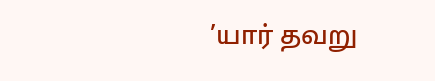’யார் தவறு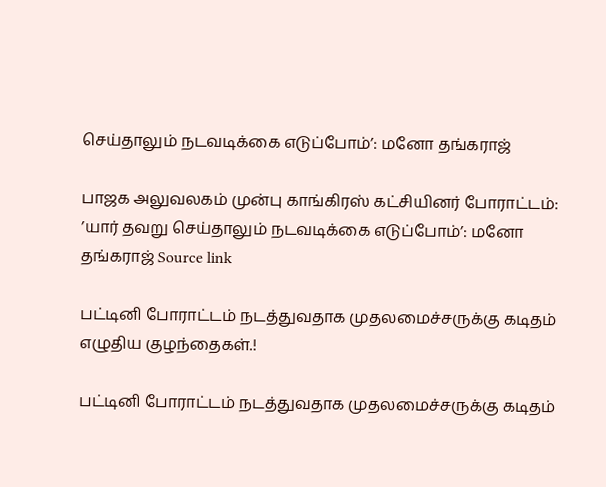செய்தாலும் நடவடிக்கை எடுப்போம்’: மனோ தங்கராஜ்

பாஜக அலுவலகம் முன்பு காங்கிரஸ் கட்சியினர் போராட்டம்: ’யார் தவறு செய்தாலும் நடவடிக்கை எடுப்போம்’: மனோ தங்கராஜ் Source link

பட்டினி போராட்டம் நடத்துவதாக முதலமைச்சருக்கு கடிதம் எழுதிய குழந்தைகள்.!

பட்டினி போராட்டம் நடத்துவதாக முதலமைச்சருக்கு கடிதம்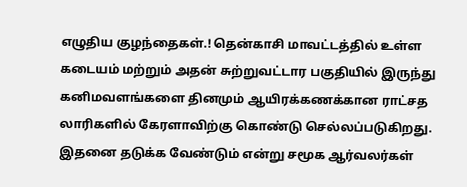எழுதிய குழந்தைகள்.! தென்காசி மாவட்டத்தில் உள்ள கடையம் மற்றும் அதன் சுற்றுவட்டார பகுதியில் இருந்து கனிமவளங்களை தினமும் ஆயிரக்கணக்கான ராட்சத லாரிகளில் கேரளாவிற்கு கொண்டு செல்லப்படுகிறது.  இதனை தடுக்க வேண்டும் என்று சமூக ஆர்வலர்கள்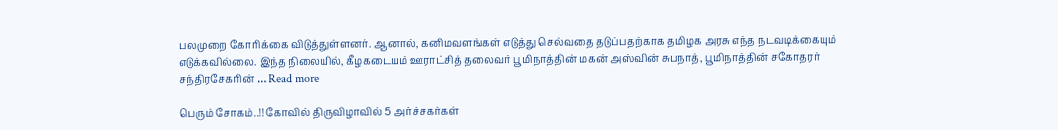பலமுறை கோரிக்கை விடுத்துள்ளனர். ஆனால், கனிமவளங்கள் எடுத்து செல்வதை தடுப்பதற்காக தமிழக அரசு எந்த நடவடிக்கையும் எடுக்கவில்லை. இந்த நிலையில், கீழகடையம் ஊராட்சித் தலைவர் பூமிநாத்தின் மகன் அஸ்வின் சுபநாத், பூமிநாத்தின் சகோதரர் சந்திரசேகரின் … Read more

பெரும் சோகம்..!! கோவில் திருவிழாவில் 5 அர்ச்சகர்கள்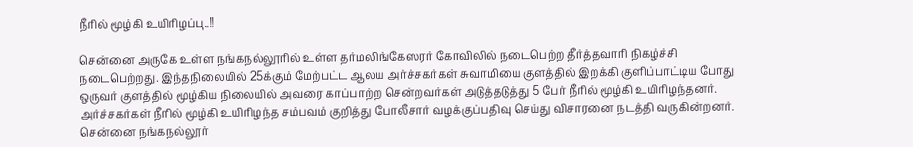நீரில் மூழ்கி உயிரிழப்பு..!!

சென்னை அருகே உள்ள நங்கநல்லூரில் உள்ள தர்மலிங்கேஸரர் கோவிலில் நடைபெற்ற தீர்த்தவாரி நிகழ்ச்சி நடைபெற்றது. இந்தநிலையில் 25க்கும் மேற்பட்ட ஆலய அர்ச்சகர்கள் சுவாமியை குளத்தில் இறக்கி குளிப்பாட்டிய போது ஒருவர் குளத்தில் மூழ்கிய நிலையில் அவரை காப்பாற்ற சென்றவர்கள் அடுத்தடுத்து 5 பேர் நீரில் மூழ்கி உயிரிழந்தனர். அர்ச்சகர்கள் நீரில் மூழ்கி உயிரிழந்த சம்பவம் குறித்து போலீசார் வழக்குப்பதிவு செய்து விசாரனை நடத்தி வருகின்றனர். சென்னை நங்கநல்லூர்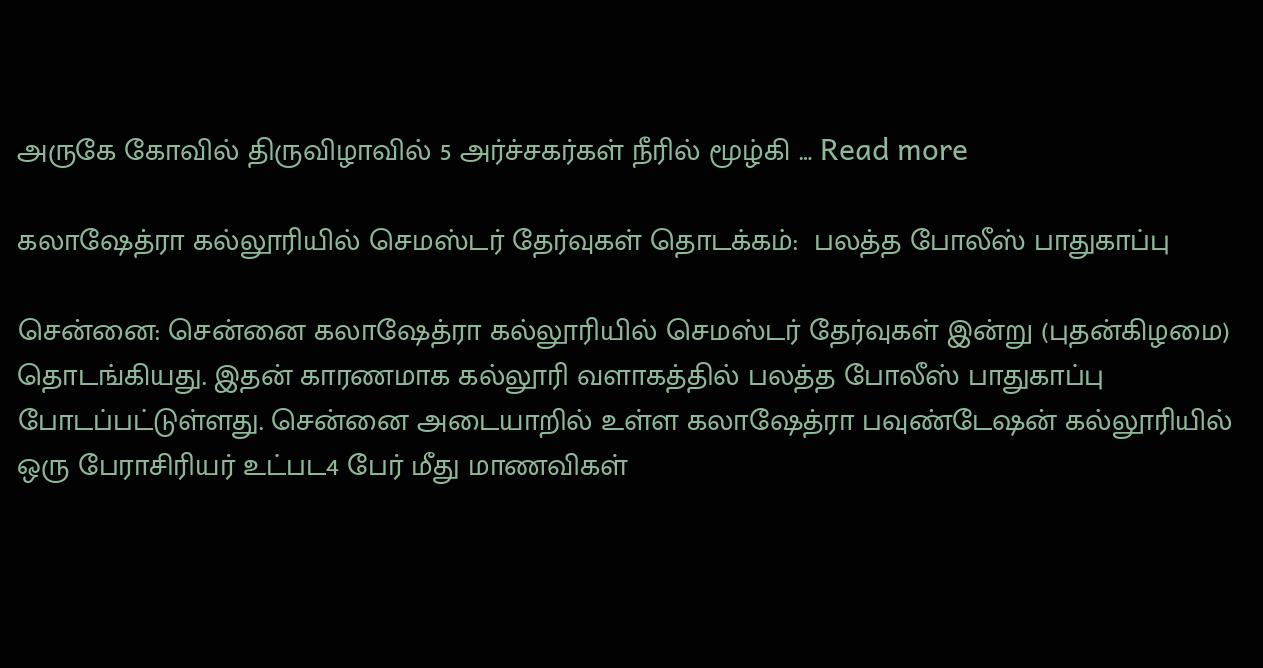அருகே கோவில் திருவிழாவில் 5 அர்ச்சகர்கள் நீரில் மூழ்கி … Read more

கலாஷேத்ரா கல்லூரியில் செமஸ்டர் தேர்வுகள் தொடக்கம்:  பலத்த போலீஸ் பாதுகாப்பு

சென்னை: சென்னை கலாஷேத்ரா கல்லூரியில் செமஸ்டர் தேர்வுகள் இன்று (புதன்கிழமை) தொடங்கியது. இதன் காரணமாக கல்லூரி வளாகத்தில் பலத்த போலீஸ் பாதுகாப்பு போடப்பட்டுள்ளது. சென்னை அடையாறில் உள்ள கலாஷேத்ரா பவுண்டேஷன் கல்லூரியில் ஒரு பேராசிரியர் உட்பட4 பேர் மீது மாணவிகள்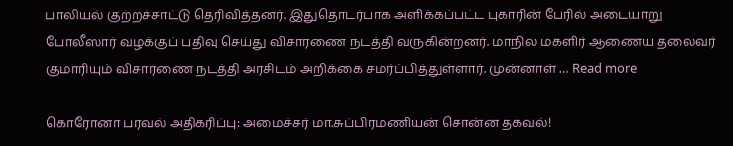பாலியல் குற்றச்சாட்டு தெரிவித்தனர். இதுதொடர்பாக அளிக்கப்பட்ட புகாரின் பேரில் அடையாறு போலீஸார் வழக்குப் பதிவு செய்து விசாரணை நடத்தி வருகின்றனர். மாநில மகளிர் ஆணைய தலைவர் குமாரியும் விசாரணை நடத்தி அரசிடம் அறிக்கை சமர்ப்பித்துள்ளார். முன்னாள் … Read more

கொரோனா பரவல் அதிகரிப்பு: அமைச்சர் மா.சுப்பிரமணியன் சொன்ன தகவல்!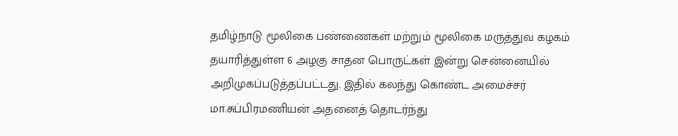தமிழ்நாடு மூலிகை பண்ணைகள் மற்றும் மூலிகை மருத்துவ கழகம் தயாரித்துள்ள 6 அழகு சாதன பொருட்கள் இன்று சென்னையில் அறிமுகப்படுத்தப்பட்டது. இதில் கலந்து கொண்ட அமைச்சர் மா.சுப்பிரமணியன் அதனைத் தொடர்ந்து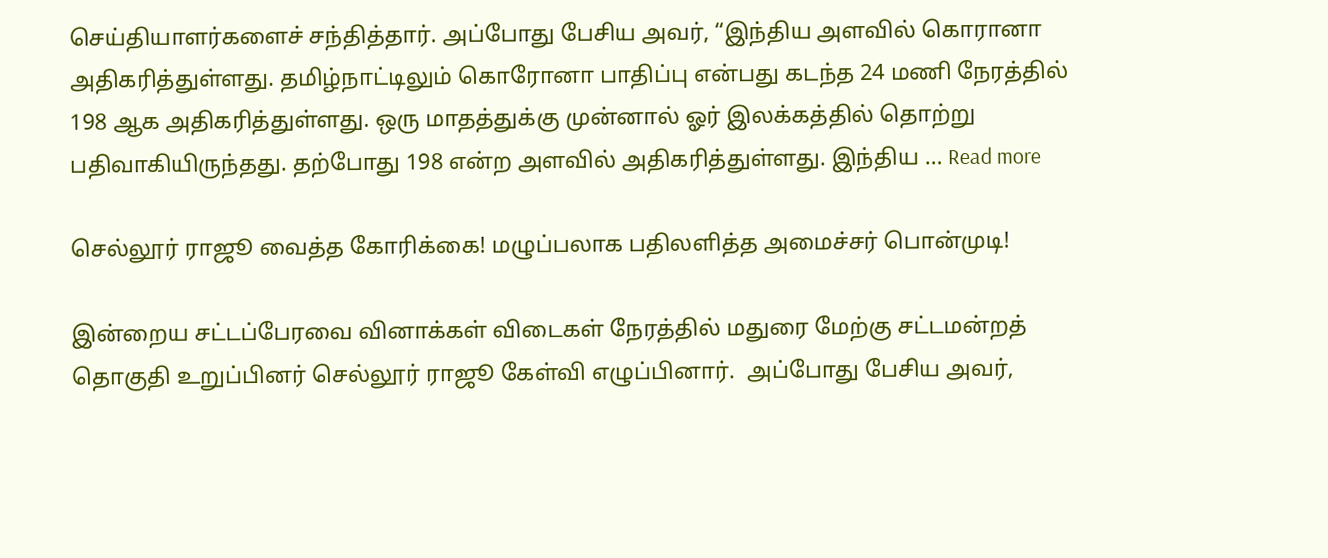செய்தியாளர்களைச் சந்தித்தார். அப்போது பேசிய அவர், “இந்திய அளவில் கொரானா அதிகரித்துள்ளது. தமிழ்நாட்டிலும் கொரோனா பாதிப்பு என்பது கடந்த 24 மணி நேரத்தில் 198 ஆக அதிகரித்துள்ளது. ஒரு மாதத்துக்கு முன்னால் ஓர் இலக்கத்தில் தொற்று பதிவாகியிருந்தது. தற்போது 198 என்ற அளவில் அதிகரித்துள்ளது. இந்திய … Read more

செல்லூர் ராஜூ வைத்த கோரிக்கை! மழுப்பலாக பதிலளித்த அமைச்சர் பொன்முடி!

இன்றைய சட்டப்பேரவை வினாக்கள் விடைகள் நேரத்தில் மதுரை மேற்கு சட்டமன்றத் தொகுதி உறுப்பினர் செல்லூர் ராஜூ கேள்வி எழுப்பினார்.  அப்போது பேசிய அவர்,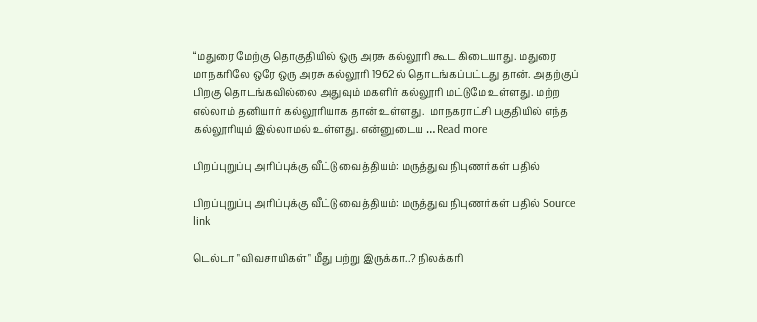“மதுரை மேற்கு தொகுதியில் ஒரு அரசு கல்லூரி கூட கிடையாது. மதுரை மாநகரிலே ஒரே ஒரு அரசு கல்லூரி 1962ல் தொடங்கப்பட்டது தான். அதற்குப் பிறகு தொடங்கவில்லை அதுவும் மகளிர் கல்லூரி மட்டுமே உள்ளது. மற்ற எல்லாம் தனியார் கல்லூரியாக தான் உள்ளது.  மாநகராட்சி பகுதியில் எந்த கல்லூரியும் இல்லாமல் உள்ளது. என்னுடைய … Read more

பிறப்புறுப்பு அரிப்புக்கு வீட்டு வைத்தியம்: மருத்துவ நிபுணர்கள் பதில்

பிறப்புறுப்பு அரிப்புக்கு வீட்டு வைத்தியம்: மருத்துவ நிபுணர்கள் பதில் Source link

டெல்டா "விவசாயிகள்" மீது பற்று இருக்கா..? நிலக்கரி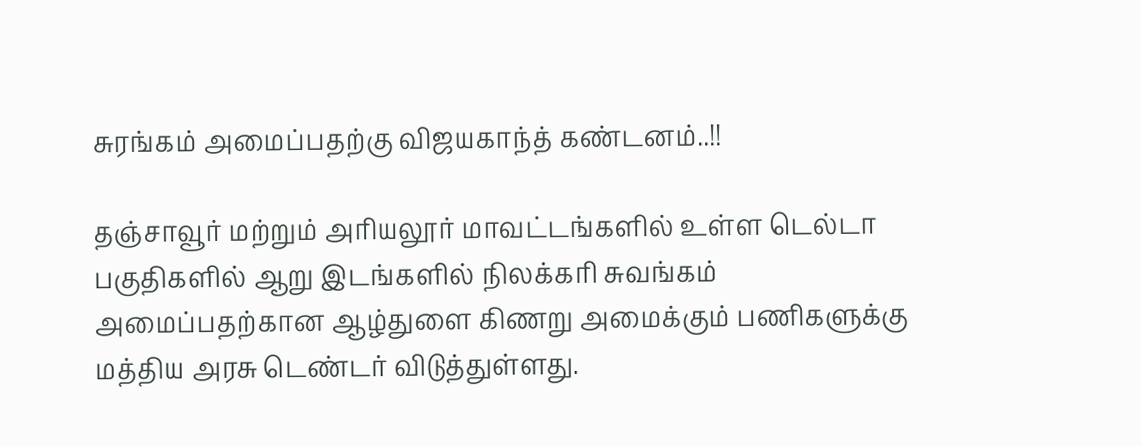சுரங்கம் அமைப்பதற்கு விஜயகாந்த் கண்டனம்..!!

தஞ்சாவூர் மற்றும் அரியலூர் மாவட்டங்களில் உள்ள டெல்டா பகுதிகளில் ஆறு இடங்களில் நிலக்கரி சுவங்கம் அமைப்பதற்கான ஆழ்துளை கிணறு அமைக்கும் பணிகளுக்கு மத்திய அரசு டெண்டர் விடுத்துள்ளது.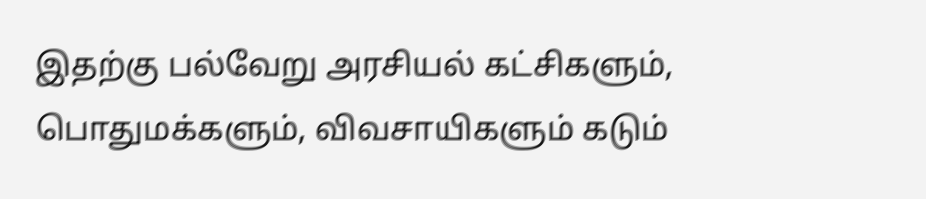இதற்கு பல்வேறு அரசியல் கட்சிகளும், பொதுமக்களும், விவசாயிகளும் கடும்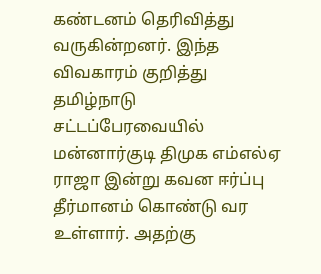கண்டனம் தெரிவித்து வருகின்றனர். இந்த விவகாரம் குறித்து தமிழ்நாடு சட்டப்பேரவையில் மன்னார்குடி திமுக எம்எல்ஏ ராஜா இன்று கவன ஈர்ப்பு தீர்மானம் கொண்டு வர உள்ளார். அதற்கு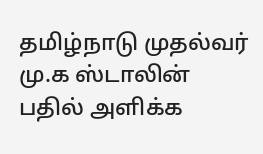தமிழ்நாடு முதல்வர் மு.க ஸ்டாலின் பதில் அளிக்க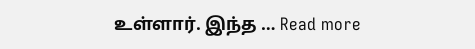உள்ளார். இந்த … Read more